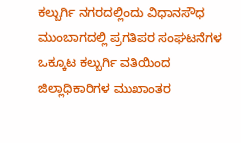ಕಲ್ಬುರ್ಗಿ ನಗರದಲ್ಲಿಂದು ವಿಧಾನಸೌಧ ಮುಂಬಾಗದಲ್ಲಿ ಪ್ರಗತಿಪರ ಸಂಘಟನೆಗಳ ಒಕ್ಕೂಟ ಕಲ್ಬುರ್ಗಿ ವತಿಯಿಂದ ಜಿಲ್ಲಾಧಿಕಾರಿಗಳ ಮುಖಾಂತರ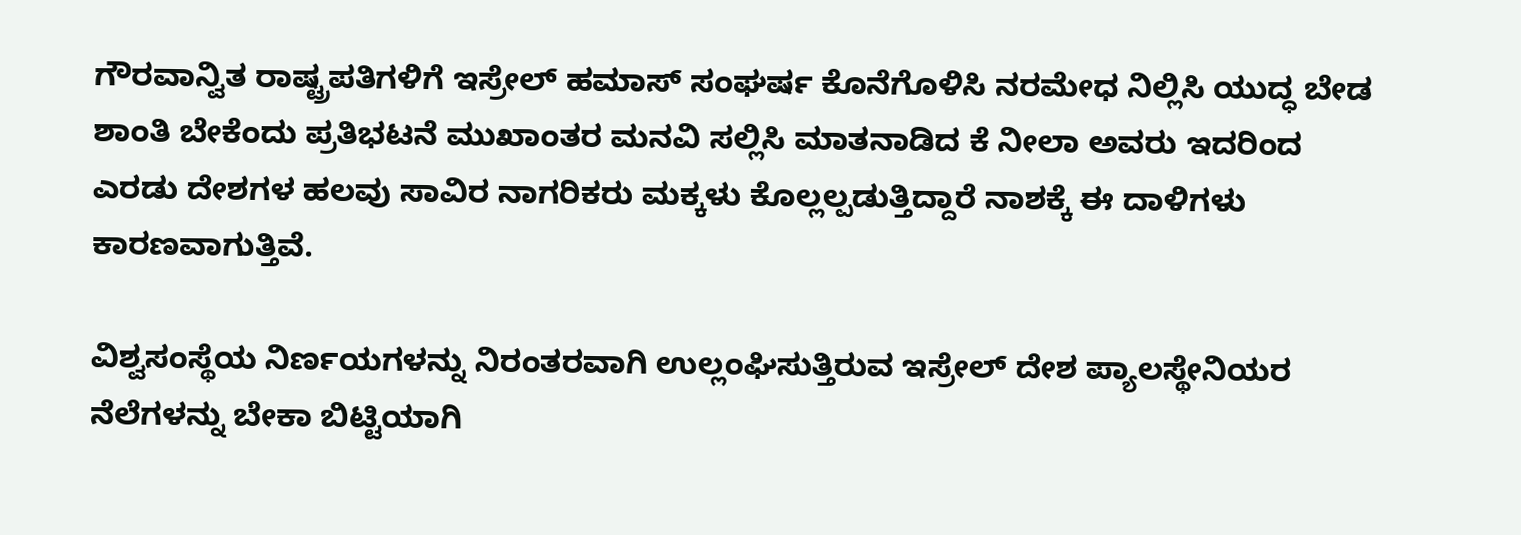ಗೌರವಾನ್ವಿತ ರಾಷ್ಟ್ರಪತಿಗಳಿಗೆ ಇಸ್ರೇಲ್ ಹಮಾಸ್ ಸಂಘರ್ಷ ಕೊನೆಗೊಳಿಸಿ ನರಮೇಧ ನಿಲ್ಲಿಸಿ ಯುದ್ಧ ಬೇಡ ಶಾಂತಿ ಬೇಕೆಂದು ಪ್ರತಿಭಟನೆ ಮುಖಾಂತರ ಮನವಿ ಸಲ್ಲಿಸಿ ಮಾತನಾಡಿದ ಕೆ ನೀಲಾ ಅವರು ಇದರಿಂದ ಎರಡು ದೇಶಗಳ ಹಲವು ಸಾವಿರ ನಾಗರಿಕರು ಮಕ್ಕಳು ಕೊಲ್ಲಲ್ಪಡುತ್ತಿದ್ದಾರೆ ನಾಶಕ್ಕೆ ಈ ದಾಳಿಗಳು ಕಾರಣವಾಗುತ್ತಿವೆ.

ವಿಶ್ವಸಂಸ್ಥೆಯ ನಿರ್ಣಯಗಳನ್ನು ನಿರಂತರವಾಗಿ ಉಲ್ಲಂಘಿಸುತ್ತಿರುವ ಇಸ್ರೇಲ್ ದೇಶ ಪ್ಯಾಲಸ್ಥೇನಿಯರ ನೆಲೆಗಳನ್ನು ಬೇಕಾ ಬಿಟ್ಟಿಯಾಗಿ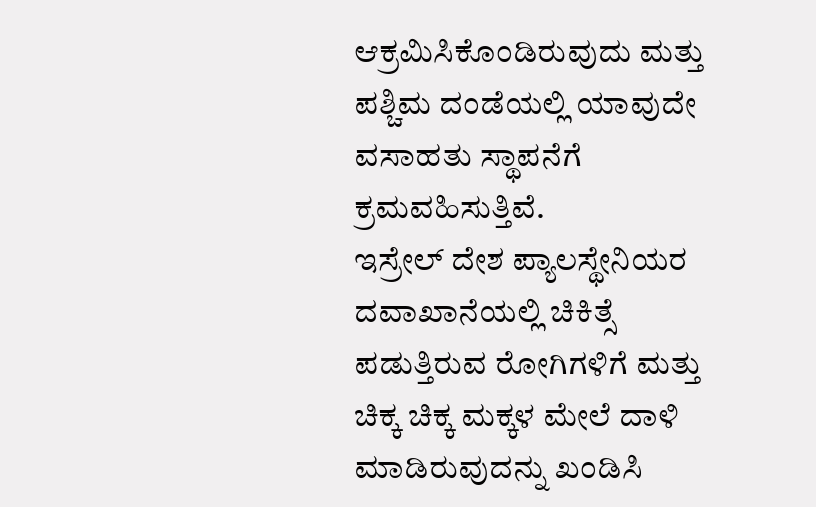ಆಕ್ರಮಿಸಿಕೊಂಡಿರುವುದು ಮತ್ತು ಪಶ್ಚಿಮ ದಂಡೆಯಲ್ಲಿ ಯಾವುದೇ ವಸಾಹತು ಸ್ಥಾಪನೆಗೆ ಕ್ರಮವಹಿಸುತ್ತಿವೆ.
ಇಸ್ರೇಲ್ ದೇಶ ಪ್ಯಾಲಸ್ಥೇನಿಯರ ದವಾಖಾನೆಯಲ್ಲಿ ಚಿಕಿತ್ಸೆ ಪಡುತ್ತಿರುವ ರೋಗಿಗಳಿಗೆ ಮತ್ತು ಚಿಕ್ಕ ಚಿಕ್ಕ ಮಕ್ಕಳ ಮೇಲೆ ದಾಳಿ ಮಾಡಿರುವುದನ್ನು ಖಂಡಿಸಿ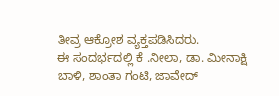ತೀವ್ರ ಆಕ್ರೋಶ ವ್ಯಕ್ತಪಡಿಸಿದರು.
ಈ ಸಂದರ್ಭದಲ್ಲಿ ಕೆ .ನೀಲಾ, ಡಾ. ಮೀನಾಕ್ಷಿ ಬಾಳಿ, ಶಾಂತಾ ಗಂಟಿ, ಜಾವೇದ್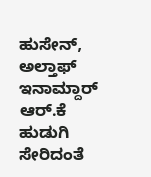ಹುಸೇನ್, ಅಲ್ತಾಫ್ ಇನಾಮ್ದಾರ್ ಆರ್.ಕೆ ಹುಡುಗಿ ಸೇರಿದಂತೆ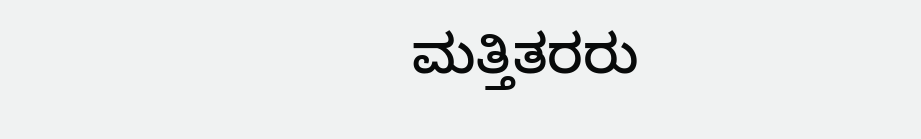ಮತ್ತಿತರರು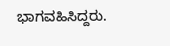ಭಾಗವಹಿಸಿದ್ದರು.